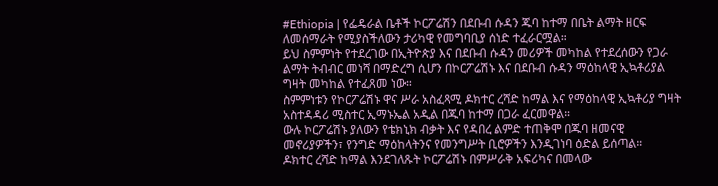#Ethiopia | የፌዴራል ቤቶች ኮርፖሬሽን በደቡብ ሱዳን ጁባ ከተማ በቤት ልማት ዘርፍ ለመሰማራት የሚያስችለውን ታሪካዊ የመግባቢያ ሰነድ ተፈራርሟል።
ይህ ስምምነት የተደረገው በኢትዮጵያ እና በደቡብ ሱዳን መሪዎች መካከል የተደረሰውን የጋራ ልማት ትብብር መነሻ በማድረግ ሲሆን በኮርፖሬሽኑ እና በደቡብ ሱዳን ማዕከላዊ ኢኳቶሪያል ግዛት መካከል የተፈጸመ ነው።
ስምምነቱን የኮርፖሬሽኑ ዋና ሥራ አስፈጻሚ ዶክተር ረሻድ ከማል እና የማዕከላዊ ኢኳቶሪያ ግዛት አስተዳዳሪ ሚስተር ኢማኑኤል አዲል በጁባ ከተማ በጋራ ፈርመዋል።
ውሉ ኮርፖሬሽኑ ያለውን የቴክኒክ ብቃት እና የዳበረ ልምድ ተጠቅሞ በጁባ ዘመናዊ መኖሪያዎችን፣ የንግድ ማዕከላትንና የመንግሥት ቢሮዎችን እንዲገነባ ዕድል ይሰጣል።
ዶክተር ረሻድ ከማል እንደገለጹት ኮርፖሬሽኑ በምሥራቅ አፍሪካና በመላው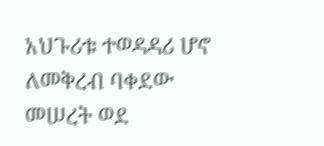አህጉሪቱ ተወዳዳሪ ሆኖ ለመቅረብ ባቀደው መሠረት ወደ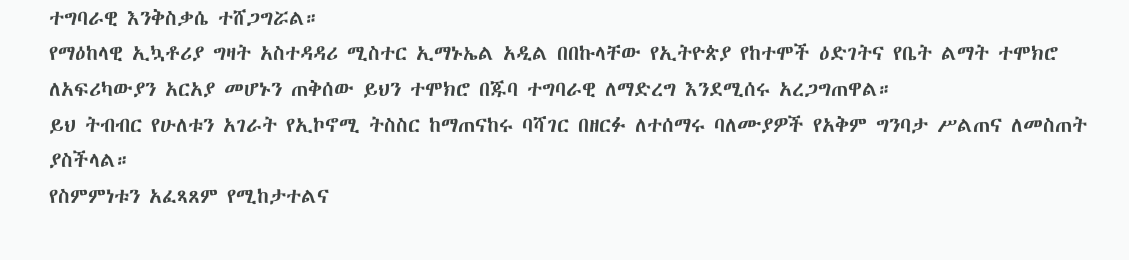ተግባራዊ እንቅስቃሴ ተሸጋግሯል።
የማዕከላዊ ኢኳቶሪያ ግዛት አስተዳዳሪ ሚስተር ኢማኑኤል አዲል በበኩላቸው የኢትዮጵያ የከተሞች ዕድገትና የቤት ልማት ተሞክሮ ለአፍሪካውያን አርአያ መሆኑን ጠቅሰው ይህን ተሞክሮ በጁባ ተግባራዊ ለማድረግ እንደሚሰሩ አረጋግጠዋል።
ይህ ትብብር የሁለቱን አገራት የኢኮኖሚ ትስስር ከማጠናከሩ ባሻገር በዘርፉ ለተሰማሩ ባለሙያዎች የአቅም ግንባታ ሥልጠና ለመስጠት ያስችላል።
የስምምነቱን አፈጻጸም የሚከታተልና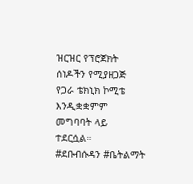ዝርዝር የፕሮጀክት ሰነዶችን የሚያዘጋጅ የጋራ ቴክኒክ ኮሚቴ እንዲቋቋምም መግባባት ላይ ተደርሷል።
#ደቡብሱዳን #ቤትልማት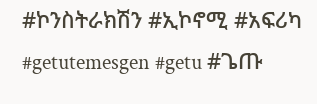#ኮንስትራክሽን #ኢኮኖሚ #አፍሪካ #getutemesgen #getu #ጌጡ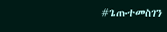#ጌጡተመስገን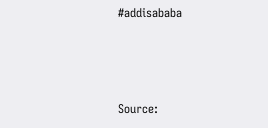#addisababa



Source: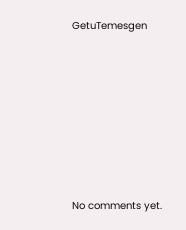GetuTemesgen








No comments yet.